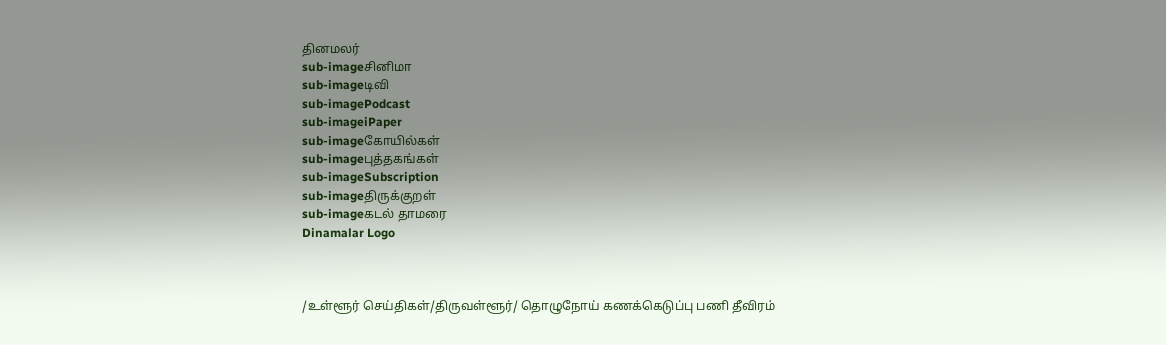தினமலர்
sub-imageசினிமா
sub-imageடிவி
sub-imagePodcast
sub-imageiPaper
sub-imageகோயில்கள்
sub-imageபுத்தகங்கள்
sub-imageSubscription
sub-imageதிருக்குறள்
sub-imageகடல் தாமரை
Dinamalar Logo



/உள்ளூர் செய்திகள்/திருவள்ளூர்/ தொழுநோய் கணக்கெடுப்பு பணி தீவிரம்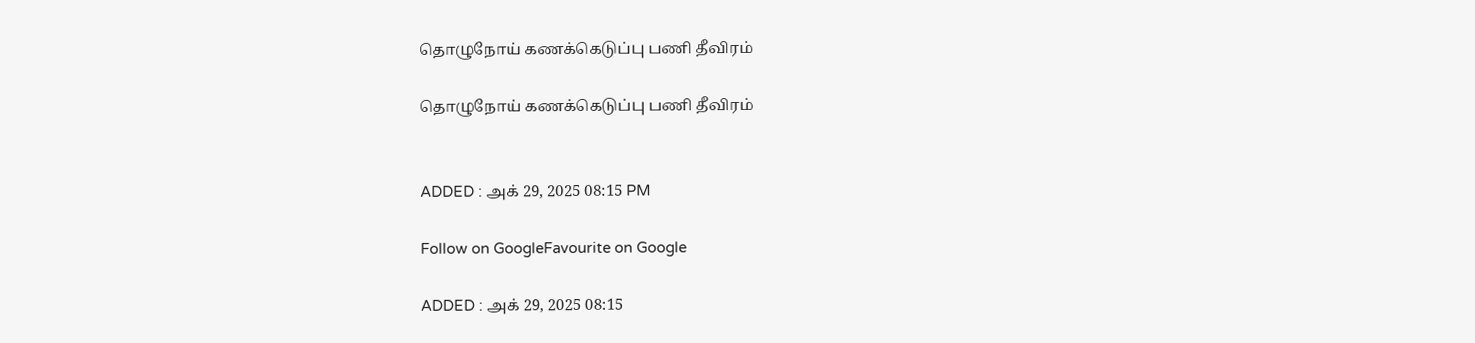தொழுநோய் கணக்கெடுப்பு பணி தீவிரம்

தொழுநோய் கணக்கெடுப்பு பணி தீவிரம்


ADDED : அக் 29, 2025 08:15 PM

Follow on GoogleFavourite on Google

ADDED : அக் 29, 2025 08:15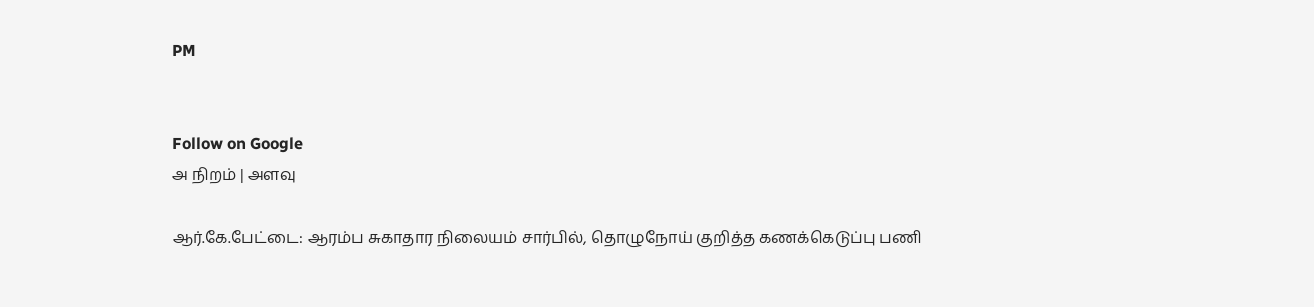PM


Follow on Google
அ நிறம் | அளவு

ஆர்.கே.பேட்டை: ஆரம்ப சுகாதார நிலையம் சார்பில், தொழுநோய் குறித்த கணக்கெடுப்பு பணி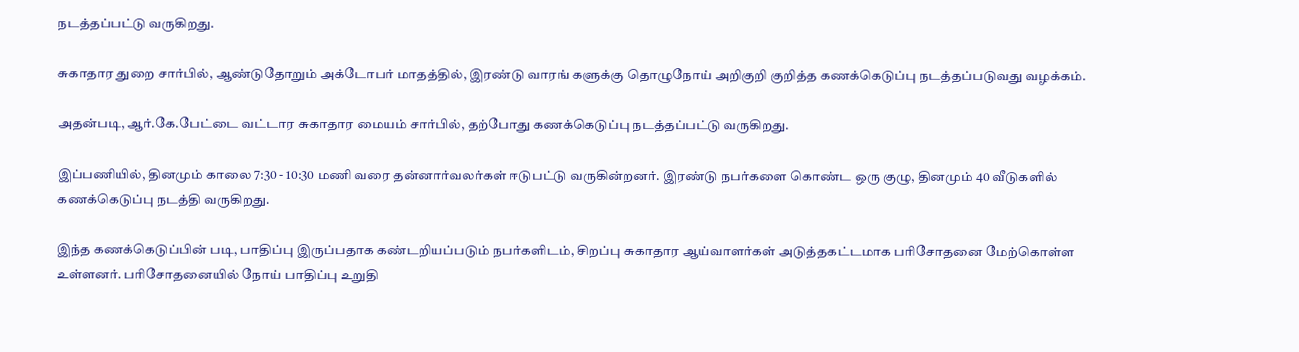நடத்தப்பட்டு வருகிறது.

சுகாதார துறை சார்பில், ஆண்டுதோறும் அக்டோபர் மாதத்தில், இரண்டு வாரங் களுக்கு தொழுநோய் அறிகுறி குறித்த கணக்கெடுப்பு நடத்தப்படுவது வழக்கம்.

அதன்படி, ஆர்.கே.பேட்டை வட்டார சுகாதார மையம் சார்பில், தற்போது கணக்கெடுப்பு நடத்தப்பட்டு வருகிறது.

இப்பணியில், தினமும் காலை 7:30 - 10:30 மணி வரை தன்னார்வலர்கள் ஈடுபட்டு வருகின்றனர். இரண்டு நபர்களை கொண்ட ஒரு குழு, தினமும் 40 வீடுகளில் கணக்கெடுப்பு நடத்தி வருகிறது.

இந்த கணக்கெடுப்பின் படி, பாதிப்பு இருப்பதாக கண்டறியப்படும் நபர்களிடம், சிறப்பு சுகாதார ஆய்வாளர்கள் அடுத்தகட்டமாக பரிசோதனை மேற்கொள்ள உள்ளனர். பரிசோதனையில் நோய் பாதிப்பு உறுதி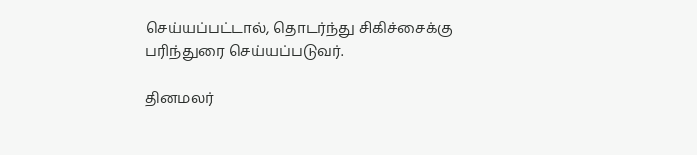செய்யப்பட்டால், தொடர்ந்து சிகிச்சைக்கு பரிந்துரை செய்யப்படுவர்.

தினமலர்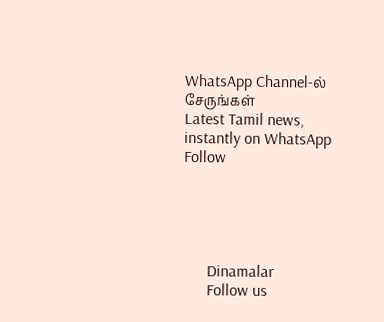WhatsApp Channel-ல் சேருங்கள்
Latest Tamil news, instantly on WhatsApp
Follow





      Dinamalar
      Follow us